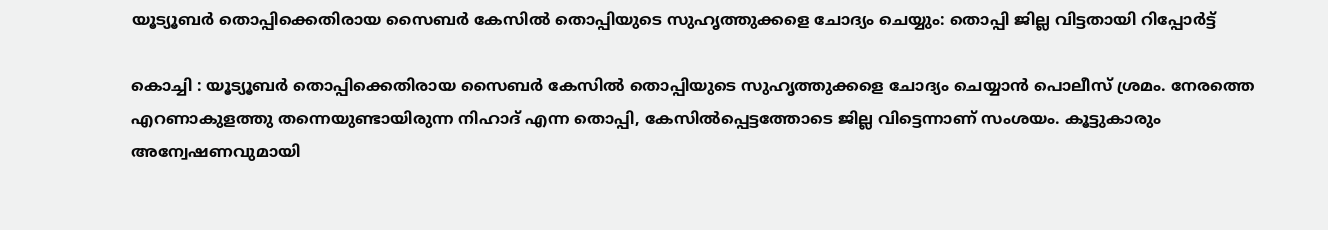യൂട്യൂബർ തൊപ്പിക്കെതിരായ സൈബർ കേസില്‍ തൊപ്പിയുടെ സുഹൃത്തുക്കളെ ചോദ്യം ചെയ്യും: തൊപ്പി ജില്ല വിട്ടതായി റിപ്പോർട്ട്

കൊച്ചി : യൂട്യൂബർ തൊപ്പിക്കെതിരായ സൈബർ കേസില്‍ തൊപ്പിയുടെ സുഹൃത്തുക്കളെ ചോദ്യം ചെയ്യാൻ പൊലീസ് ശ്രമം. നേരത്തെ എറണാകുളത്തു തന്നെയുണ്ടായിരുന്ന നിഹാദ് എന്ന തൊപ്പി, കേസില്‍പ്പെട്ടത്തോടെ ജില്ല വിട്ടെന്നാണ് സംശയം. കൂട്ടുകാരും അന്വേഷണവുമായി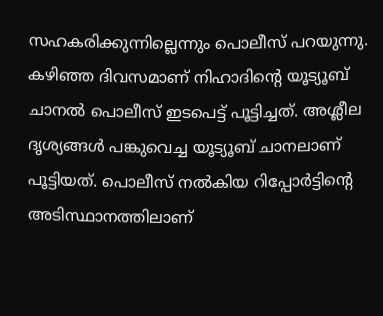സഹകരിക്കുന്നില്ലെന്നും പൊലീസ് പറയുന്നു. കഴിഞ്ഞ ദിവസമാണ് നിഹാദിന്റെ യൂട്യൂബ് ചാനല്‍ പൊലീസ് ഇടപെട്ട് പൂട്ടിച്ചത്. അശ്ലീല ദൃശ്യങ്ങള്‍ പങ്കുവെച്ച യൂട്യൂബ് ചാനലാണ് പൂട്ടിയത്. പൊലീസ് നല്‍കിയ റിപ്പോർട്ടിന്റെ അടിസ്ഥാനത്തിലാണ്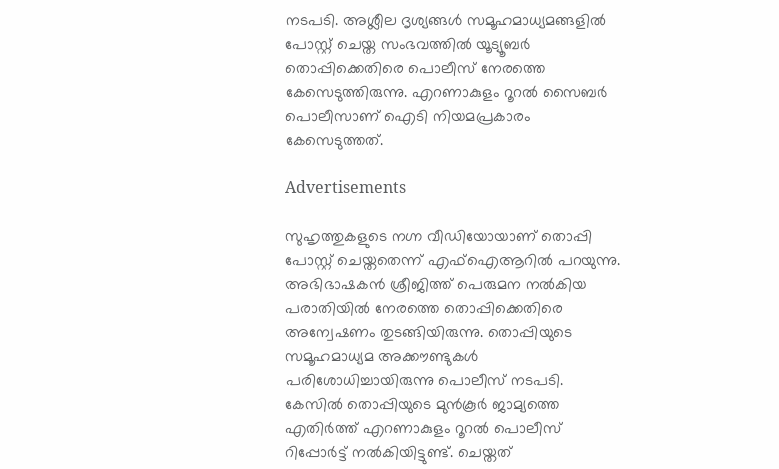നടപടി. അശ്ലീല ദൃശ്യങ്ങള്‍ സമൂഹമാധ്യമങ്ങളില്‍ പോസ്റ്റ്‌ ചെയ്ത സംഭവത്തില്‍ യൂട്യൂബർ തൊപ്പിക്കെതിരെ പൊലീസ് നേരത്തെ കേസെടുത്തിരുന്നു. എറണാകുളം റൂറല്‍ സൈബർ പൊലീസാണ് ഐടി നിയമപ്രകാരം കേസെടുത്തത്.

Advertisements

സുഹൃത്തുകളുടെ നഗ്ന വീഡിയോയാണ് തൊപ്പി പോസ്റ്റ്‌ ചെയ്തതെന്ന് എഫ്‌ഐആറില്‍ പറയുന്നു. അഭിഭാഷകൻ ശ്രീജിത്ത് പെരുമന നല്‍കിയ പരാതിയില്‍ നേരത്തെ തൊപ്പിക്കെതിരെ അന്വേഷണം തുടങ്ങിയിരുന്നു. തൊപ്പിയുടെ സമൂഹമാധ്യമ അക്കൗണ്ടുകള്‍ പരിശോധിച്ചായിരുന്നു പൊലീസ് നടപടി. കേസില്‍ തൊപ്പിയുടെ മുൻകൂർ ജാമ്യത്തെ എതിർത്ത് എറണാകുളം റൂറല്‍ പൊലീസ് റിപ്പോര്‍ട്ട് നല്‍കിയിട്ടുണ്ട്. ചെയ്തത്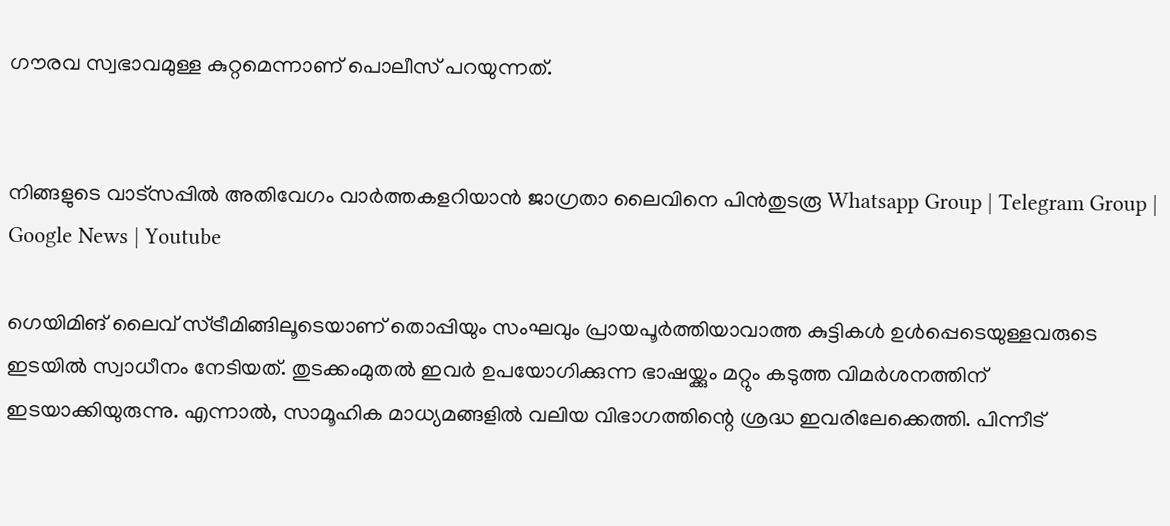ഗൗരവ സ്വഭാവമുള്ള കുറ്റമെന്നാണ് പൊലീസ് പറയുന്നത്.


നിങ്ങളുടെ വാട്സപ്പിൽ അതിവേഗം വാർത്തകളറിയാൻ ജാഗ്രതാ ലൈവിനെ പിൻതുടരൂ Whatsapp Group | Telegram Group | Google News | Youtube

ഗെയിമിങ് ലൈവ് സ്ട്രീമിങ്ങിലൂടെയാണ് തൊപ്പിയും സംഘവും പ്രായപൂർത്തിയാവാത്ത കുട്ടികള്‍ ഉള്‍പ്പെടെയുള്ളവരുടെ ഇടയില്‍ സ്വാധീനം നേടിയത്. തുടക്കംമുതല്‍ ഇവർ ഉപയോഗിക്കുന്ന ഭാഷയ്ക്കും മറ്റും കടുത്ത വിമർശനത്തിന് ഇടയാക്കിയുരുന്നു. എന്നാല്‍, സാമൂഹിക മാധ്യമങ്ങളില്‍ വലിയ വിഭാഗത്തിന്റെ ശ്രദ്ധ ഇവരിലേക്കെത്തി. പിന്നീട്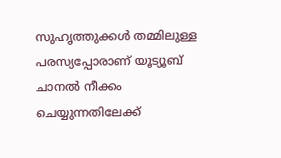സുഹൃത്തുക്കള്‍ തമ്മിലുള്ള പരസ്യപ്പോരാണ് യൂട്യൂബ് ചാനല്‍ നീക്കം ചെയ്യുന്നതിലേക്ക്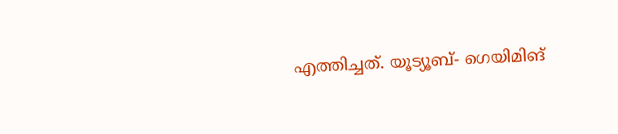എത്തിച്ചത്. യൂട്യൂബ്- ഗെയിമിങ്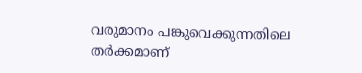വരുമാനം പങ്കുവെക്കുന്നതിലെ തർക്കമാണ്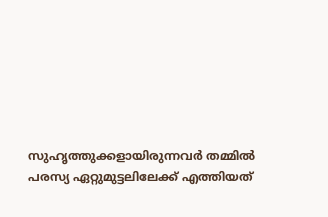സുഹൃത്തുക്കളായിരുന്നവർ തമ്മില്‍ പരസ്യ ഏറ്റുമുട്ടലിലേക്ക് എത്തിയത്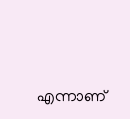എന്നാണ്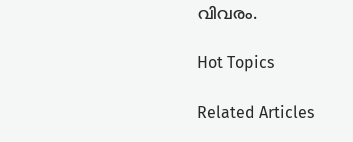വിവരം.

Hot Topics

Related Articles